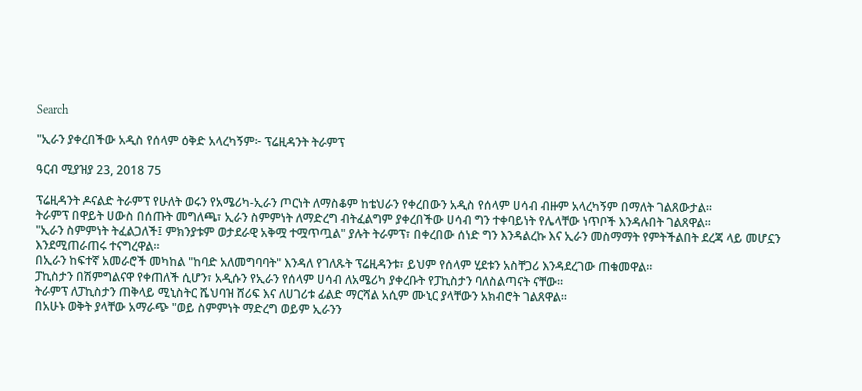Search

"ኢራን ያቀረበችው አዲስ የሰላም ዕቅድ አላረካኝም፦ ፕሬዚዳንት ትራምፕ

ዓርብ ሚያዝያ 23, 2018 75

ፕሬዚዳንት ዶናልድ ትራምፕ የሁለት ወሩን የአሜሪካ-ኢራን ጦርነት ለማስቆም ከቴህራን የቀረበውን አዲስ የሰላም ሀሳብ ብዙም አላረካኝም በማለት ገልጸውታል።
ትራምፕ በዋይት ሀውስ በሰጡት መግለጫ፣ ኢራን ስምምነት ለማድረግ ብትፈልግም ያቀረበችው ሀሳብ ግን ተቀባይነት የሌላቸው ነጥቦች እንዳሉበት ገልጸዋል።
"ኢራን ስምምነት ትፈልጋለች፤ ምክንያቱም ወታደራዊ አቅሟ ተሟጥጧል" ያሉት ትራምፕ፣ በቀረበው ሰነድ ግን እንዳልረኩ እና ኢራን መስማማት የምትችልበት ደረጃ ላይ መሆኗን እንደሚጠራጠሩ ተናግረዋል።
በኢራን ከፍተኛ አመራሮች መካከል "ከባድ አለመግባባት" እንዳለ የገለጹት ፕሬዚዳንቱ፣ ይህም የሰላም ሂደቱን አስቸጋሪ እንዳደረገው ጠቁመዋል።
ፓኪስታን በሽምግልናዋ የቀጠለች ሲሆን፣ አዲሱን የኢራን የሰላም ሀሳብ ለአሜሪካ ያቀረቡት የፓኪስታን ባለስልጣናት ናቸው።
ትራምፕ ለፓኪስታን ጠቅላይ ሚኒስትር ሼህባዝ ሸሪፍ እና ለሀገሪቱ ፊልድ ማርሻል አሲም ሙኒር ያላቸውን አክብሮት ገልጸዋል።
በአሁኑ ወቅት ያላቸው አማራጭ "ወይ ስምምነት ማድረግ ወይም ኢራንን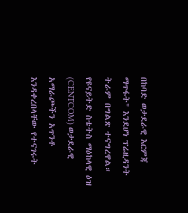በከባድ ወታደራዊ እርምጃ ማጥፋት" እንደሆነ ፕሬዚዳንት ትራም በግልጽ ተናግረዋል።
የዩናይትድ ስቴትስ ማዕከላዊ ዕዝ (CENTCOM) ወታደራዊ አማራጮችን አጥንቶ እንዳቀረበላቸው የተናገሩት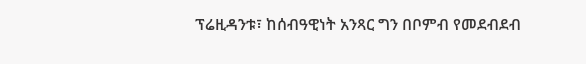ፕሬዚዳንቱ፣ ከሰብዓዊነት አንጻር ግን በቦምብ የመደብደብ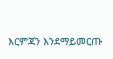እርምጃን እንደማይመርጡ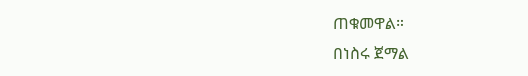ጠቁመዋል።
በነስሩ ጀማል